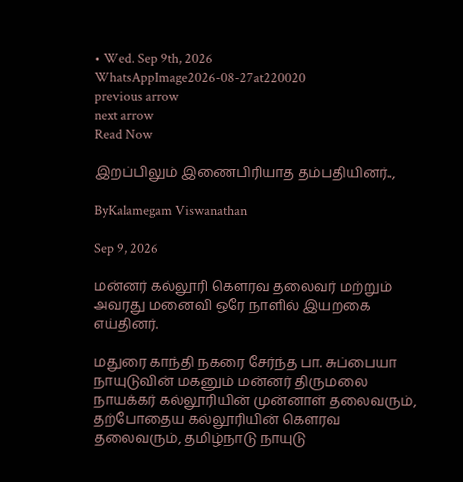• Wed. Sep 9th, 2026
WhatsAppImage2026-08-27at220020
previous arrow
next arrow
Read Now

இறப்பிலும் இணைபிரியாத தம்பதியினர்..,

ByKalamegam Viswanathan

Sep 9, 2026

மன்னர் கல்லூரி கெளரவ தலைவர் மற்றும் அவரது மனைவி ஒரே நாளில் இயறகை எய்தினர்.

மதுரை காந்தி நகரை சேர்ந்த பா. சுப்பையா நாயுடுவின் மகனும் மன்னர் திருமலை நாயக்கர் கல்லூரியின் முன்னாள் தலைவரும், தற்போதைய கல்லூரியின் கௌரவ தலைவரும், தமிழ்நாடு நாயுடு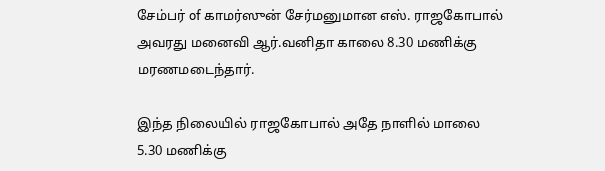சேம்பர் of காமர்ஸுன் சேர்மனுமான எஸ். ராஜகோபால் அவரது மனைவி ஆர்.வனிதா காலை 8.30 மணிக்கு மரணமடைந்தார்.

இந்த நிலையில் ராஜகோபால் அதே நாளில் மாலை 5.30 மணிக்கு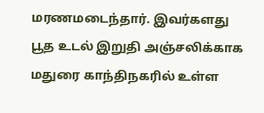மரணமடைந்தார். இவர்களது பூத உடல் இறுதி அஞ்சலிக்காக மதுரை காந்திநகரில் உள்ள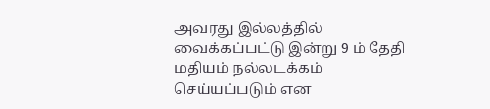அவரது இல்லத்தில் வைக்கப்பட்டு இன்று 9 ம் தேதி மதியம் நல்லடக்கம் செய்யப்படும் என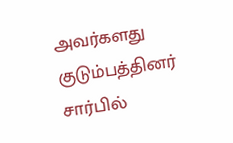அவர்களது குடும்பத்தினர் சார்பில்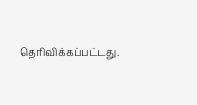தெரிவிக்கப்பட்டது.